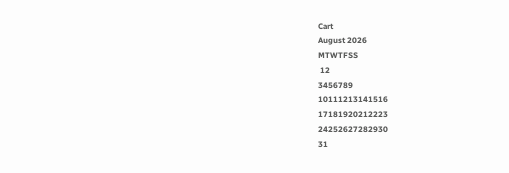Cart
August 2026
MTWTFSS
 12
3456789
10111213141516
17181920212223
24252627282930
31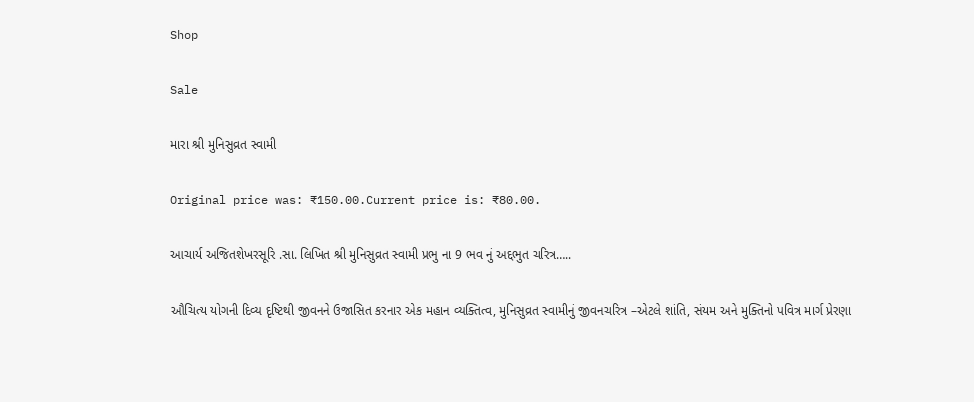Shop

Sale

મારા શ્રી મુનિસુવ્રત સ્વામી

Original price was: ₹150.00.Current price is: ₹80.00.

આચાર્ય અજિતશેખરસૂરિ .સા. લિખિત શ્રી મુનિસુવ્રત સ્વામી પ્રભુ ના 9 ભવ નું અદ્દભુત ચરિત્ર…..

ઔચિત્ય યોગની દિવ્ય દૃષ્ટિથી જીવનને ઉજાસિત કરનાર એક મહાન વ્યક્તિત્વ, મુનિસુવ્રત સ્વામીનું જીવનચરિત્ર –એટલે શાંતિ, સંયમ અને મુક્તિનો પવિત્ર માર્ગ પ્રેરણા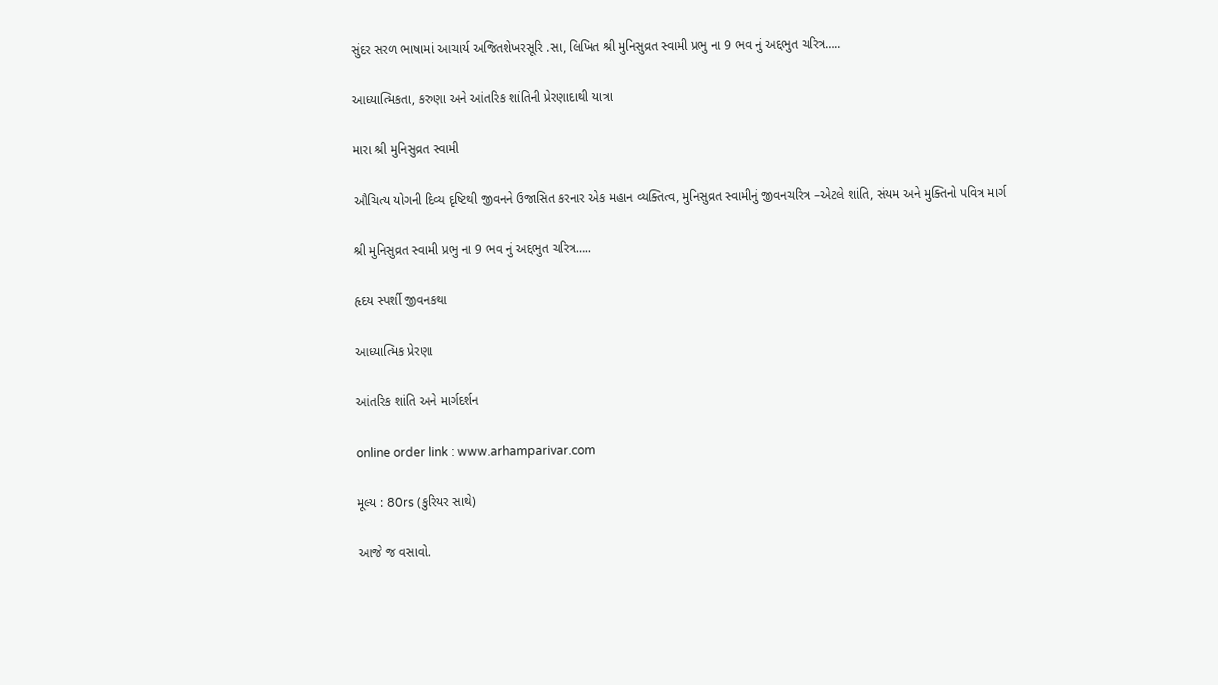સુંદર સરળ ભાષામાં આચાર્ય અજિતશેખરસૂરિ .સા, લિખિત શ્રી મુનિસુવ્રત સ્વામી પ્રભુ ના 9 ભવ નું અદ્દભુત ચરિત્ર…..

આધ્યાત્મિકતા, કરુણા અને આંતરિક શાંતિની પ્રેરણાદાથી યાત્રા

મારા શ્રી મુનિસુવ્રત સ્વામી

ઔચિત્ય યોગની દિવ્ય દૃષ્ટિથી જીવનને ઉજાસિત કરનાર એક મહાન વ્યક્તિત્વ, મુનિસુવ્રત સ્વામીનું જીવનચરિત્ર –એટલે શાંતિ, સંયમ અને મુક્તિનો પવિત્ર માર્ગ

શ્રી મુનિસુવ્રત સ્વામી પ્રભુ ના 9 ભવ નું અદ્દભુત ચરિત્ર…..

હૃદય સ્પર્શી જીવનકથા

આધ્યાત્મિક પ્રેરણા

આંતરિક શાંતિ અને માર્ગદર્શન

online order link : www.arhamparivar.com

મૂલ્ય : 80rs (કુરિયર સાથે)

આજે જ વસાવો.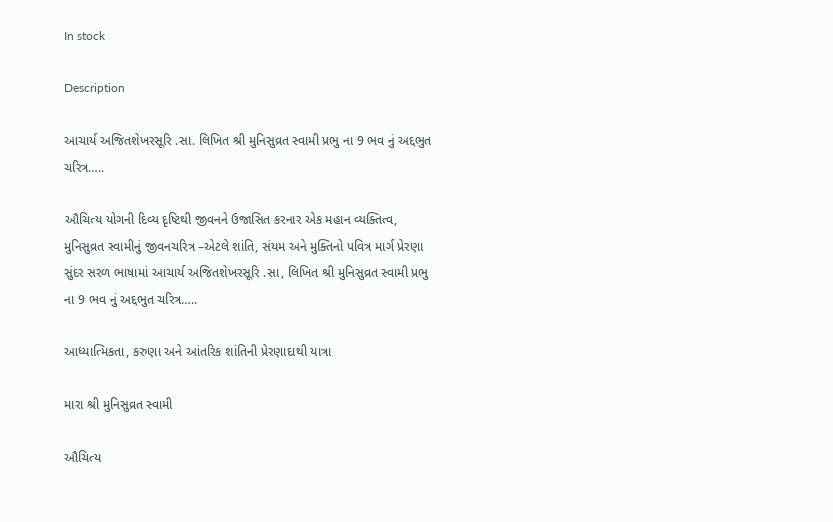In stock

Description

આચાર્ય અજિતશેખરસૂરિ .સા. લિખિત શ્રી મુનિસુવ્રત સ્વામી પ્રભુ ના 9 ભવ નું અદ્દભુત ચરિત્ર…..

ઔચિત્ય યોગની દિવ્ય દૃષ્ટિથી જીવનને ઉજાસિત કરનાર એક મહાન વ્યક્તિત્વ, મુનિસુવ્રત સ્વામીનું જીવનચરિત્ર –એટલે શાંતિ, સંયમ અને મુક્તિનો પવિત્ર માર્ગ પ્રેરણા
સુંદર સરળ ભાષામાં આચાર્ય અજિતશેખરસૂરિ .સા, લિખિત શ્રી મુનિસુવ્રત સ્વામી પ્રભુ ના 9 ભવ નું અદ્દભુત ચરિત્ર…..

આધ્યાત્મિકતા, કરુણા અને આંતરિક શાંતિની પ્રેરણાદાથી યાત્રા

મારા શ્રી મુનિસુવ્રત સ્વામી

ઔચિત્ય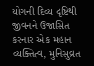યોગની દિવ્ય દૃષ્ટિથી જીવનને ઉજાસિત કરનાર એક મહાન વ્યક્તિત્વ, મુનિસુવ્રત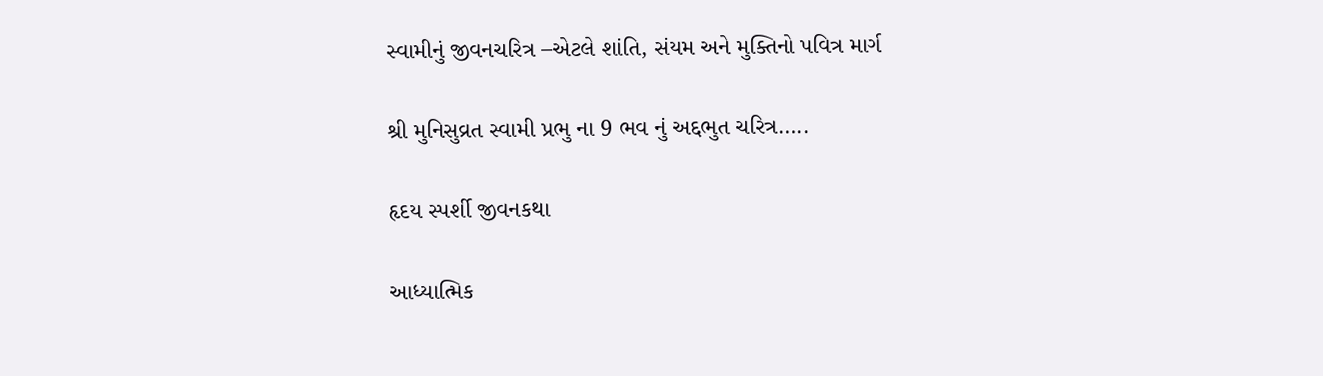સ્વામીનું જીવનચરિત્ર –એટલે શાંતિ, સંયમ અને મુક્તિનો પવિત્ર માર્ગ

શ્રી મુનિસુવ્રત સ્વામી પ્રભુ ના 9 ભવ નું અદ્દભુત ચરિત્ર…..

હૃદય સ્પર્શી જીવનકથા

આધ્યાત્મિક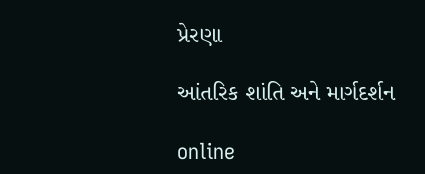પ્રેરણા

આંતરિક શાંતિ અને માર્ગદર્શન

online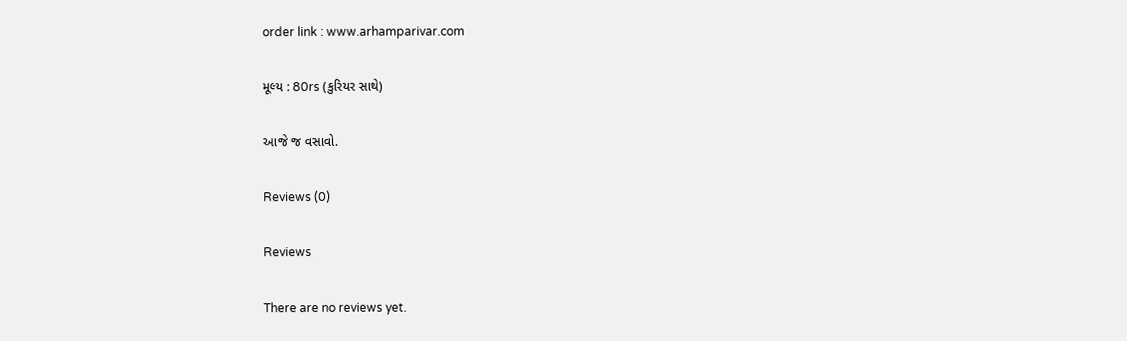order link : www.arhamparivar.com

મૂલ્ય : 80rs (કુરિયર સાથે)

આજે જ વસાવો.

Reviews (0)

Reviews

There are no reviews yet.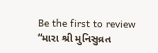Be the first to review “મારા શ્રી મુનિસુવ્રત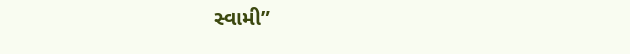સ્વામી”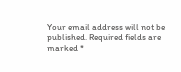Your email address will not be published. Required fields are marked *